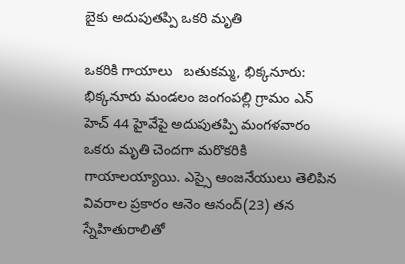బైకు అదుపుతప్పి ఒకరి మృతి

ఒకరికి గాయాలు   బతుకమ్మ, భిక్కనూరు: భిక్కనూరు మండలం జంగంపల్లి గ్రామం ఎన్ హెచ్ 44 హైవేపై అదుపుతప్పి మంగళవారం ఒకరు మృతి చెందగా మరొకరికి గాయాలయ్యాయి. ఎస్సై ఆంజనేయులు తెలిపిన వివరాల ప్రకారం ఆనెం ఆనంద్(23) తన స్నేహితురాలితో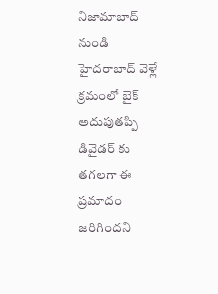నిజామాబాద్ నుండి హైదరాబాద్ వెళ్లే క్రమంలో బైక్ అదుపుతప్పి డివైడర్ కు తగలగా ఈ ప్రమాదం జరిగిందని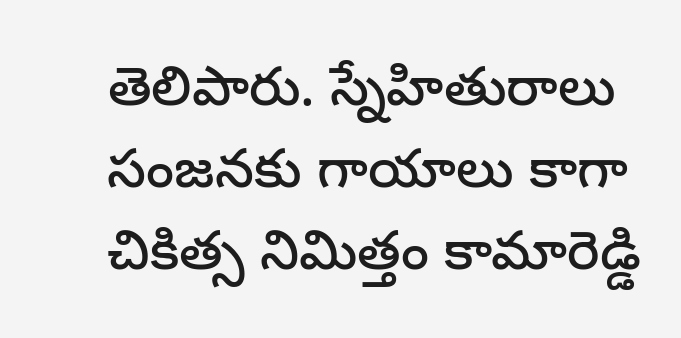తెలిపారు. స్నేహితురాలు సంజనకు గాయాలు కాగా చికిత్స నిమిత్తం కామారెడ్డి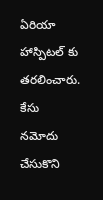ఏరియా హాస్పిటల్ కు తరలించారు. కేసు నమోదు చేసుకొని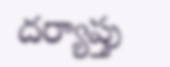దర్యాప్తు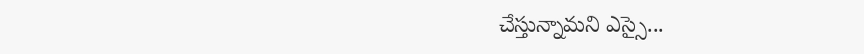చేస్తున్నామని ఎస్సై...